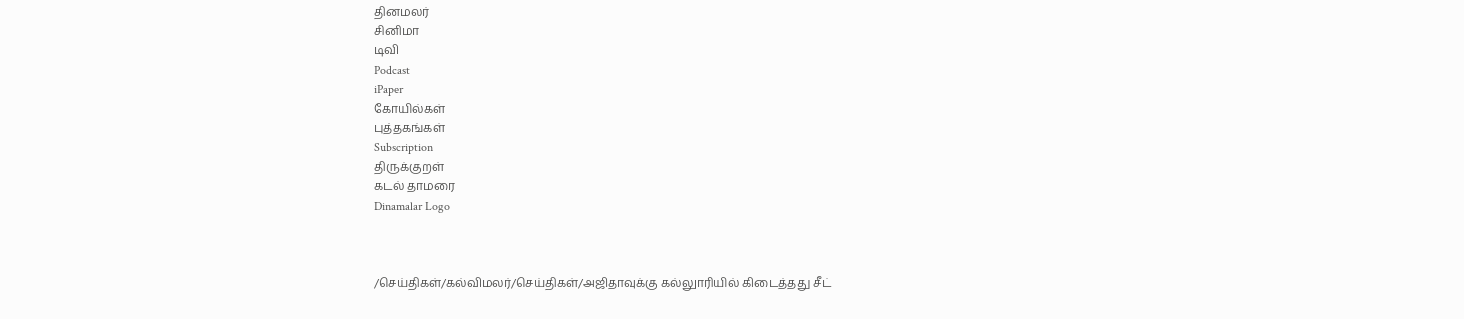தினமலர்
சினிமா
டிவி
Podcast
iPaper
கோயில்கள்
புத்தகங்கள்
Subscription
திருக்குறள்
கடல் தாமரை
Dinamalar Logo



/செய்திகள்/கல்விமலர்/செய்திகள்/அஜிதாவுக்கு கல்லுாரியில் கிடைத்தது சீட்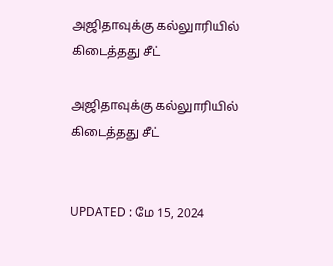அஜிதாவுக்கு கல்லுாரியில் கிடைத்தது சீட்

அஜிதாவுக்கு கல்லுாரியில் கிடைத்தது சீட்


UPDATED : மே 15, 2024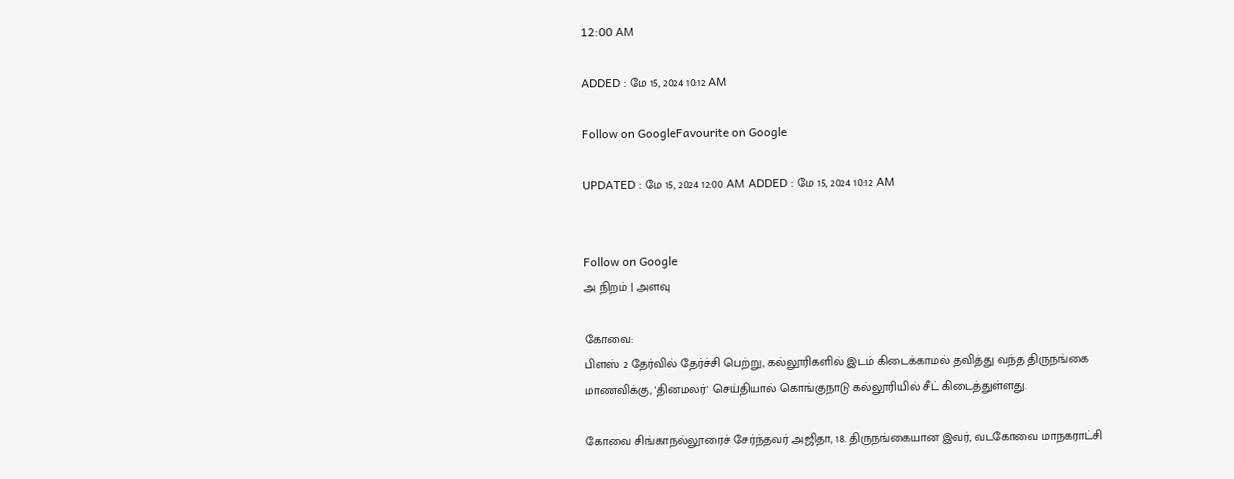12:00 AM

ADDED : மே 15, 2024 10:12 AM

Follow on GoogleFavourite on Google

UPDATED : மே 15, 2024 12:00 AM ADDED : மே 15, 2024 10:12 AM


Follow on Google
அ நிறம் | அளவு

கோவை:
பிளஸ் 2 தேர்வில் தேர்ச்சி பெற்று, கல்லூரிகளில் இடம் கிடைக்காமல் தவித்து வந்த திருநங்கை மாணவிக்கு, 'தினமலர்' செய்தியால் கொங்குநாடு கல்லூரியில் சீட் கிடைத்துள்ளது.

கோவை சிங்காநல்லூரைச் சேர்ந்தவர் அஜிதா, 18. திருநங்கையான இவர், வடகோவை மாநகராட்சி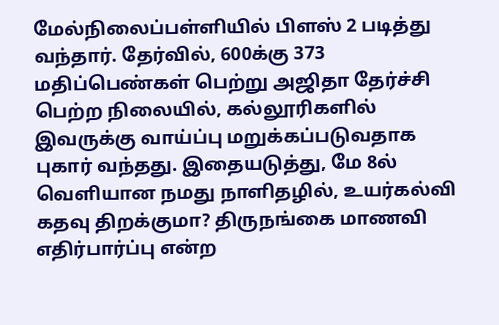மேல்நிலைப்பள்ளியில் பிளஸ் 2 படித்து வந்தார். தேர்வில், 600க்கு 373 மதிப்பெண்கள் பெற்று அஜிதா தேர்ச்சி பெற்ற நிலையில், கல்லூரிகளில் இவருக்கு வாய்ப்பு மறுக்கப்படுவதாக புகார் வந்தது. இதையடுத்து, மே 8ல் வெளியான நமது நாளிதழில், உயர்கல்வி கதவு திறக்குமா? திருநங்கை மாணவி எதிர்பார்ப்பு என்ற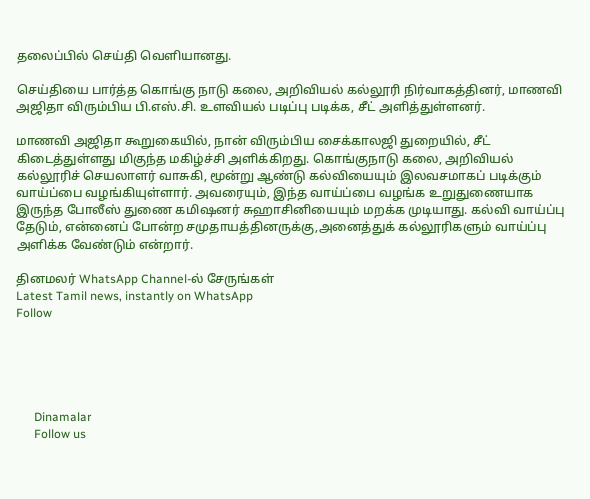தலைப்பில் செய்தி வெளியானது.

செய்தியை பார்த்த கொங்கு நாடு கலை, அறிவியல் கல்லூரி நிர்வாகத்தினர், மாணவி அஜிதா விரும்பிய பி.எஸ்.சி. உளவியல் படிப்பு படிக்க, சீட் அளித்துள்ளனர்.

மாணவி அஜிதா கூறுகையில், நான் விரும்பிய சைக்காலஜி துறையில், சீட் கிடைத்துள்ளது மிகுந்த மகிழ்ச்சி அளிக்கிறது. கொங்குநாடு கலை, அறிவியல் கல்லூரிச் செயலாளர் வாசுகி, மூன்று ஆண்டு கல்வியையும் இலவசமாகப் படிக்கும் வாய்ப்பை வழங்கியுள்ளார். அவரையும், இந்த வாய்ப்பை வழங்க உறுதுணையாக இருந்த போலீஸ் துணை கமிஷனர் சுஹாசினியையும் மறக்க முடியாது. கல்வி வாய்ப்பு தேடும், என்னைப் போன்ற சமுதாயத்தினருக்கு,அனைத்துக் கல்லூரிகளும் வாய்ப்பு அளிக்க வேண்டும் என்றார்.

தினமலர் WhatsApp Channel-ல் சேருங்கள்
Latest Tamil news, instantly on WhatsApp
Follow





      Dinamalar
      Follow us